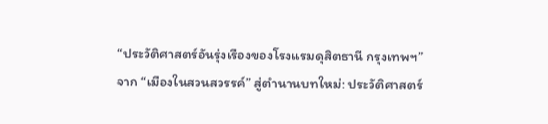“ประวัติศาสตร์อันรุ่งเรืองของโรงแรมดุสิตธานี กรุงเทพฯ”
จาก “เมืองในสวนสวรรค์” สู่ตำนานบทใหม่: ประวัติศาสตร์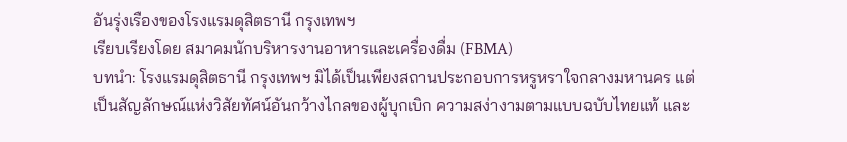อันรุ่งเรืองของโรงแรมดุสิตธานี กรุงเทพฯ
เรียบเรียงโดย สมาคมนักบริหารงานอาหารและเครื่องดื่ม (FBMA)
บทนำ: โรงแรมดุสิตธานี กรุงเทพฯ มิได้เป็นเพียงสถานประกอบการหรูหราใจกลางมหานคร แต่เป็นสัญลักษณ์แห่งวิสัยทัศน์อันกว้างไกลของผู้บุกเบิก ความสง่างามตามแบบฉบับไทยแท้ และ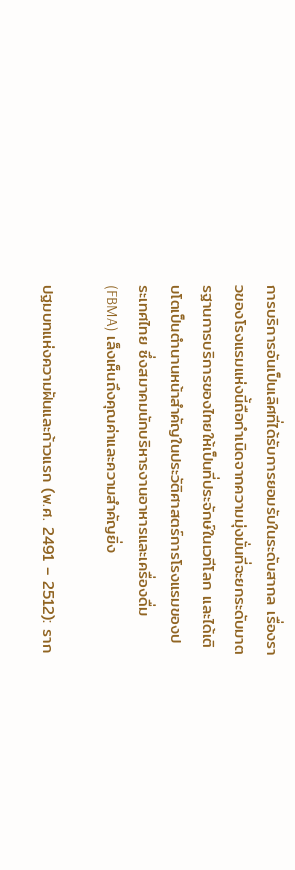การบริการอันเป็นเลิศที่ได้รับการยอมรับในระดับสากล เรื่องราวของโรงแรมแห่งนี้ถือกำเนิดจากความมุ่งมั่นที่จะยกระดับมาตรฐานการบริการของไทยให้เป็นที่ประจักษ์ในเวทีโลก และได้เติบโตเป็นตำนานหน้าสำคัญในประวัติศาสตร์การโรงแรมของประเทศไทย ซึ่งสมาคมนักบริหารงานอาหารและเครื่องดื่ม (FBMA) เล็งเห็นถึงคุณค่าและความสำคัญยิ่ง

ปฐมบทแห่งความฝันและก้าวแรก (พ.ศ. 2491 – 2512): ราก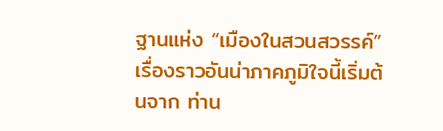ฐานแห่ง “เมืองในสวนสวรรค์”
เรื่องราวอันน่าภาคภูมิใจนี้เริ่มต้นจาก ท่าน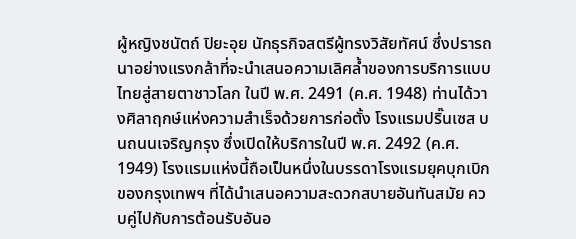ผู้หญิงชนัตถ์ ปิยะอุย นักธุรกิจสตรีผู้ทรงวิสัยทัศน์ ซึ่งปรารถนาอย่างแรงกล้าที่จะนำเสนอความเลิศล้ำของการบริการแบบไทยสู่สายตาชาวโลก ในปี พ.ศ. 2491 (ค.ศ. 1948) ท่านได้วางศิลาฤกษ์แห่งความสำเร็จด้วยการก่อตั้ง โรงแรมปริ๊นเซส บนถนนเจริญกรุง ซึ่งเปิดให้บริการในปี พ.ศ. 2492 (ค.ศ. 1949) โรงแรมแห่งนี้ถือเป็นหนึ่งในบรรดาโรงแรมยุคบุกเบิกของกรุงเทพฯ ที่ได้นำเสนอความสะดวกสบายอันทันสมัย ควบคู่ไปกับการต้อนรับอันอ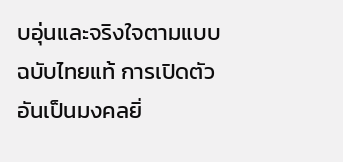บอุ่นและจริงใจตามแบบฉบับไทยแท้ การเปิดตัวอันเป็นมงคลยิ่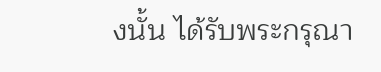งนั้น ได้รับพระกรุณา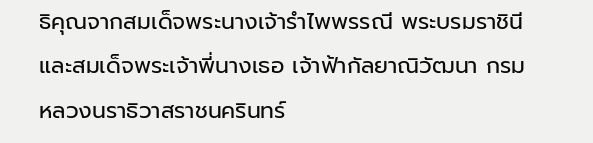ธิคุณจากสมเด็จพระนางเจ้ารำไพพรรณี พระบรมราชินี และสมเด็จพระเจ้าพี่นางเธอ เจ้าฟ้ากัลยาณิวัฒนา กรมหลวงนราธิวาสราชนครินทร์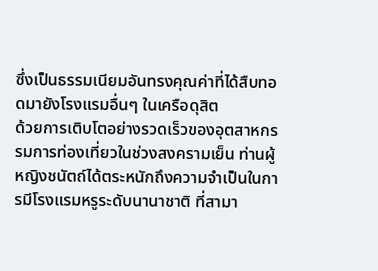ซึ่งเป็นธรรมเนียมอันทรงคุณค่าที่ได้สืบทอดมายังโรงแรมอื่นๆ ในเครือดุสิต
ด้วยการเติบโตอย่างรวดเร็วของอุตสาหกรรมการท่องเที่ยวในช่วงสงครามเย็น ท่านผู้หญิงชนัตถ์ได้ตระหนักถึงความจำเป็นในการมีโรงแรมหรูระดับนานาชาติ ที่สามา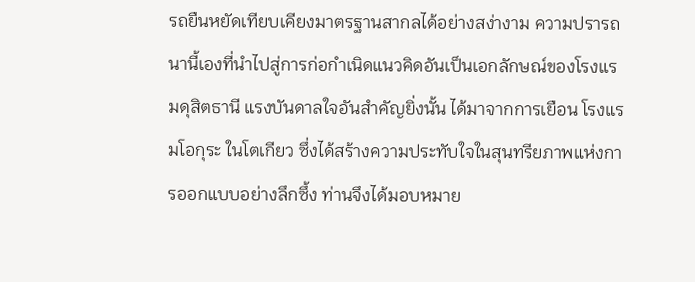รถยืนหยัดเทียบเคียงมาตรฐานสากลได้อย่างสง่างาม ความปรารถนานี้เองที่นำไปสู่การก่อกำเนิดแนวคิดอันเป็นเอกลักษณ์ของโรงแรมดุสิตธานี แรงบันดาลใจอันสำคัญยิ่งนั้น ได้มาจากการเยือน โรงแรมโอกุระ ในโตเกียว ซึ่งได้สร้างความประทับใจในสุนทรียภาพแห่งการออกแบบอย่างลึกซึ้ง ท่านจึงได้มอบหมาย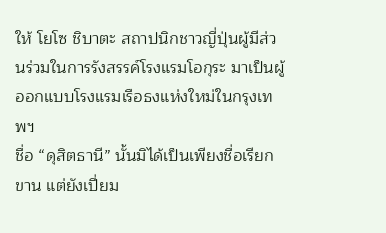ให้ โยโซ ชิบาตะ สถาปนิกชาวญี่ปุ่นผู้มีส่วนร่วมในการรังสรรค์โรงแรมโอกุระ มาเป็นผู้ออกแบบโรงแรมเรือธงแห่งใหม่ในกรุงเทพฯ
ชื่อ “ดุสิตธานี” นั้นมิได้เป็นเพียงชื่อเรียกขาน แต่ยังเปี่ยม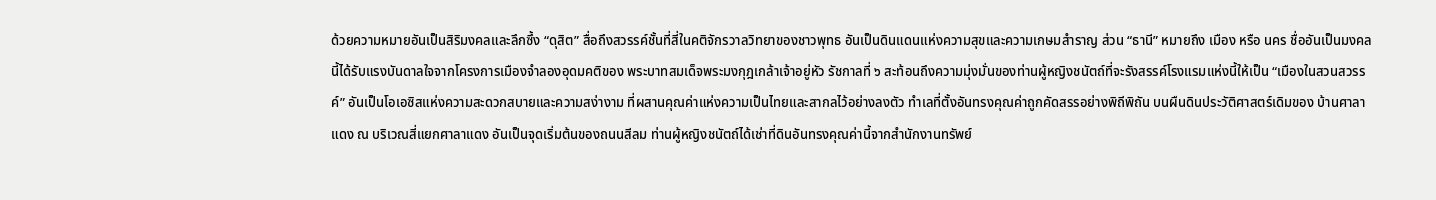ด้วยความหมายอันเป็นสิริมงคลและลึกซึ้ง “ดุสิต” สื่อถึงสวรรค์ชั้นที่สี่ในคติจักรวาลวิทยาของชาวพุทธ อันเป็นดินแดนแห่งความสุขและความเกษมสำราญ ส่วน “ธานี” หมายถึง เมือง หรือ นคร ชื่ออันเป็นมงคลนี้ได้รับแรงบันดาลใจจากโครงการเมืองจำลองอุดมคติของ พระบาทสมเด็จพระมงกุฎเกล้าเจ้าอยู่หัว รัชกาลที่ ๖ สะท้อนถึงความมุ่งมั่นของท่านผู้หญิงชนัตถ์ที่จะรังสรรค์โรงแรมแห่งนี้ให้เป็น “เมืองในสวนสวรรค์” อันเป็นโอเอซิสแห่งความสะดวกสบายและความสง่างาม ที่ผสานคุณค่าแห่งความเป็นไทยและสากลไว้อย่างลงตัว ทำเลที่ตั้งอันทรงคุณค่าถูกคัดสรรอย่างพิถีพิถัน บนผืนดินประวัติศาสตร์เดิมของ บ้านศาลาแดง ณ บริเวณสี่แยกศาลาแดง อันเป็นจุดเริ่มต้นของถนนสีลม ท่านผู้หญิงชนัตถ์ได้เช่าที่ดินอันทรงคุณค่านี้จากสำนักงานทรัพย์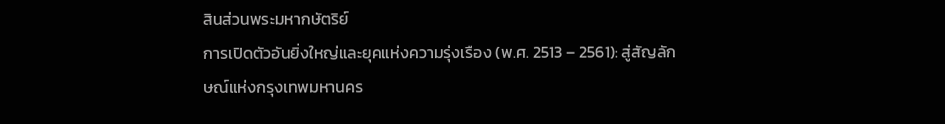สินส่วนพระมหากษัตริย์
การเปิดตัวอันยิ่งใหญ่และยุคแห่งความรุ่งเรือง (พ.ศ. 2513 – 2561): สู่สัญลักษณ์แห่งกรุงเทพมหานคร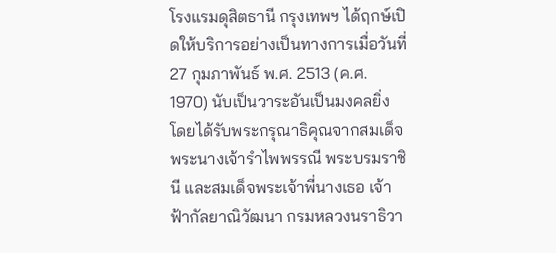โรงแรมดุสิตธานี กรุงเทพฯ ได้ฤกษ์เปิดให้บริการอย่างเป็นทางการเมื่อวันที่ 27 กุมภาพันธ์ พ.ศ. 2513 (ค.ศ. 1970) นับเป็นวาระอันเป็นมงคลยิ่ง โดยได้รับพระกรุณาธิคุณจากสมเด็จพระนางเจ้ารำไพพรรณี พระบรมราชินี และสมเด็จพระเจ้าพี่นางเธอ เจ้าฟ้ากัลยาณิวัฒนา กรมหลวงนราธิวา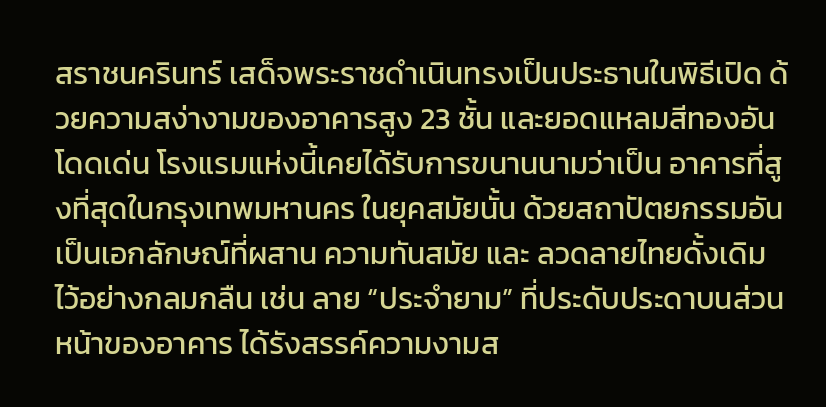สราชนครินทร์ เสด็จพระราชดำเนินทรงเป็นประธานในพิธีเปิด ด้วยความสง่างามของอาคารสูง 23 ชั้น และยอดแหลมสีทองอันโดดเด่น โรงแรมแห่งนี้เคยได้รับการขนานนามว่าเป็น อาคารที่สูงที่สุดในกรุงเทพมหานคร ในยุคสมัยนั้น ด้วยสถาปัตยกรรมอันเป็นเอกลักษณ์ที่ผสาน ความทันสมัย และ ลวดลายไทยดั้งเดิม ไว้อย่างกลมกลืน เช่น ลาย “ประจำยาม” ที่ประดับประดาบนส่วนหน้าของอาคาร ได้รังสรรค์ความงามส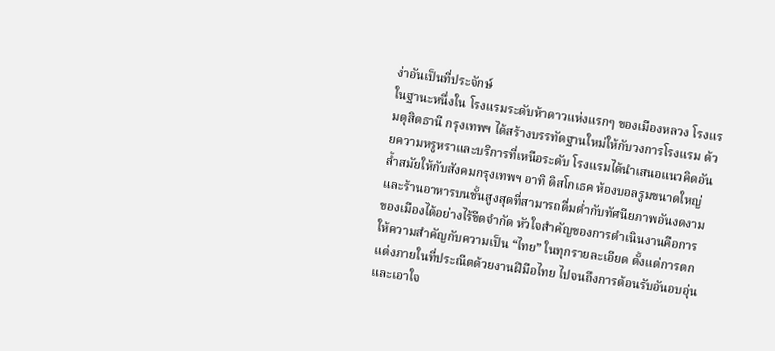ง่าอันเป็นที่ประจักษ์
ในฐานะหนึ่งใน โรงแรมระดับห้าดาวแห่งแรกๆ ของเมืองหลวง โรงแรมดุสิตธานี กรุงเทพฯ ได้สร้างบรรทัดฐานใหม่ให้กับวงการโรงแรม ด้วยความหรูหราและบริการที่เหนือระดับ โรงแรมได้นำเสนอแนวคิดอันล้ำสมัยให้กับสังคมกรุงเทพฯ อาทิ ดิสโกเธค ห้องบอลรูมขนาดใหญ่ และร้านอาหารบนชั้นสูงสุดที่สามารถดื่มด่ำกับทัศนียภาพอันงดงามของเมืองได้อย่างไร้ขีดจำกัด หัวใจสำคัญของการดำเนินงานคือการให้ความสำคัญกับความเป็น “ไทย” ในทุกรายละเอียด ตั้งแต่การตกแต่งภายในที่ประณีตด้วยงานฝีมือไทย ไปจนถึงการต้อนรับอันอบอุ่นและเอาใจ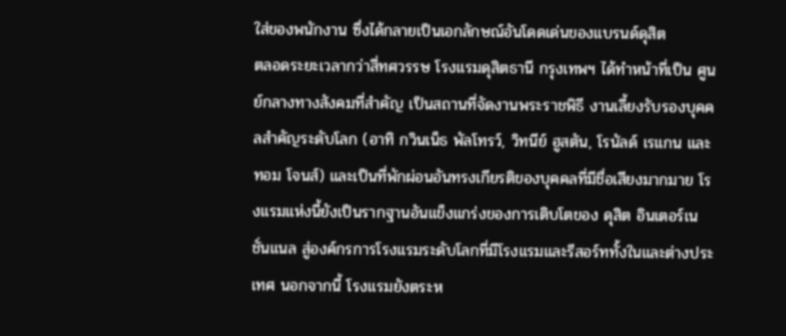ใส่ของพนักงาน ซึ่งได้กลายเป็นเอกลักษณ์อันโดดเด่นของแบรนด์ดุสิต
ตลอดระยะเวลากว่าสี่ทศวรรษ โรงแรมดุสิตธานี กรุงเทพฯ ได้ทำหน้าที่เป็น ศูนย์กลางทางสังคมที่สำคัญ เป็นสถานที่จัดงานพระราชพิธี งานเลี้ยงรับรองบุคคลสำคัญระดับโลก (อาทิ กวินเน็ธ พัลโทรว์, วิทนีย์ ฮูสตัน, โรนัลด์ เรแกน และทอม โจนส์) และเป็นที่พักผ่อนอันทรงเกียรติของบุคคลที่มีชื่อเสียงมากมาย โรงแรมแห่งนี้ยังเป็นรากฐานอันแข็งแกร่งของการเติบโตของ ดุสิต อินเตอร์เนชั่นแนล สู่องค์กรการโรงแรมระดับโลกที่มีโรงแรมและรีสอร์ททั้งในและต่างประเทศ นอกจากนี้ โรงแรมยังตระห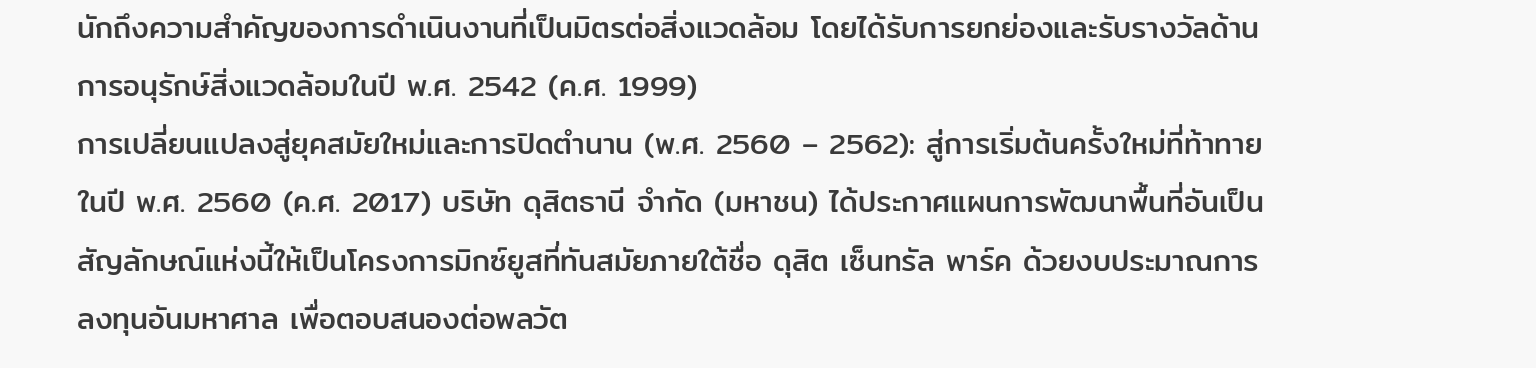นักถึงความสำคัญของการดำเนินงานที่เป็นมิตรต่อสิ่งแวดล้อม โดยได้รับการยกย่องและรับรางวัลด้านการอนุรักษ์สิ่งแวดล้อมในปี พ.ศ. 2542 (ค.ศ. 1999)
การเปลี่ยนแปลงสู่ยุคสมัยใหม่และการปิดตำนาน (พ.ศ. 2560 – 2562): สู่การเริ่มต้นครั้งใหม่ที่ท้าทาย
ในปี พ.ศ. 2560 (ค.ศ. 2017) บริษัท ดุสิตธานี จำกัด (มหาชน) ได้ประกาศแผนการพัฒนาพื้นที่อันเป็นสัญลักษณ์แห่งนี้ให้เป็นโครงการมิกซ์ยูสที่ทันสมัยภายใต้ชื่อ ดุสิต เซ็นทรัล พาร์ค ด้วยงบประมาณการลงทุนอันมหาศาล เพื่อตอบสนองต่อพลวัต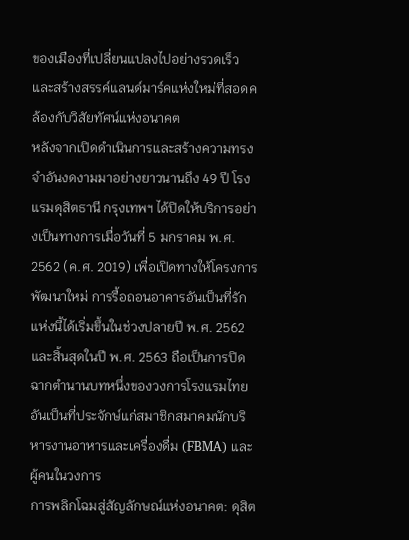ของเมืองที่เปลี่ยนแปลงไปอย่างรวดเร็ว และสร้างสรรค์แลนด์มาร์คแห่งใหม่ที่สอดคล้องกับวิสัยทัศน์แห่งอนาคต
หลังจากเปิดดำเนินการและสร้างความทรงจำอันงดงามมาอย่างยาวนานถึง 49 ปี โรงแรมดุสิตธานี กรุงเทพฯ ได้ปิดให้บริการอย่างเป็นทางการเมื่อวันที่ 5 มกราคม พ.ศ. 2562 (ค.ศ. 2019) เพื่อเปิดทางให้โครงการพัฒนาใหม่ การรื้อถอนอาคารอันเป็นที่รักแห่งนี้ได้เริ่มขึ้นในช่วงปลายปี พ.ศ. 2562 และสิ้นสุดในปี พ.ศ. 2563 ถือเป็นการปิดฉากตำนานบทหนึ่งของวงการโรงแรมไทย อันเป็นที่ประจักษ์แก่สมาชิกสมาคมนักบริหารงานอาหารและเครื่องดื่ม (FBMA) และผู้คนในวงการ
การพลิกโฉมสู่สัญลักษณ์แห่งอนาคต: ดุสิต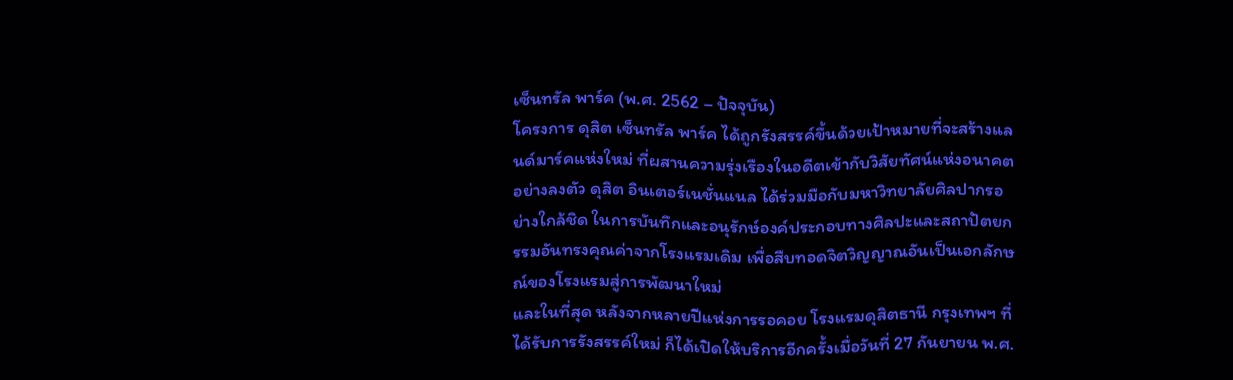เซ็นทรัล พาร์ค (พ.ศ. 2562 – ปัจจุบัน)
โครงการ ดุสิต เซ็นทรัล พาร์ค ได้ถูกรังสรรค์ขึ้นด้วยเป้าหมายที่จะสร้างแลนด์มาร์คแห่งใหม่ ที่ผสานความรุ่งเรืองในอดีตเข้ากับวิสัยทัศน์แห่งอนาคตอย่างลงตัว ดุสิต อินเตอร์เนชั่นแนล ได้ร่วมมือกับมหาวิทยาลัยศิลปากรอย่างใกล้ชิด ในการบันทึกและอนุรักษ์องค์ประกอบทางศิลปะและสถาปัตยกรรมอันทรงคุณค่าจากโรงแรมเดิม เพื่อสืบทอดจิตวิญญาณอันเป็นเอกลักษณ์ของโรงแรมสู่การพัฒนาใหม่
และในที่สุด หลังจากหลายปีแห่งการรอคอย โรงแรมดุสิตธานี กรุงเทพฯ ที่ได้รับการรังสรรค์ใหม่ ก็ได้เปิดให้บริการอีกครั้งเมื่อวันที่ 27 กันยายน พ.ศ.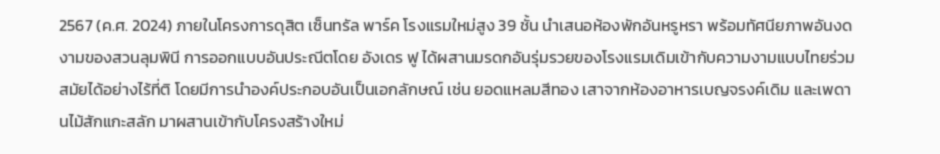2567 (ค.ศ. 2024) ภายในโครงการดุสิต เซ็นทรัล พาร์ค โรงแรมใหม่สูง 39 ชั้น นำเสนอห้องพักอันหรูหรา พร้อมทัศนียภาพอันงดงามของสวนลุมพินี การออกแบบอันประณีตโดย อังเดร ฟู ได้ผสานมรดกอันรุ่มรวยของโรงแรมเดิมเข้ากับความงามแบบไทยร่วมสมัยได้อย่างไร้ที่ติ โดยมีการนำองค์ประกอบอันเป็นเอกลักษณ์ เช่น ยอดแหลมสีทอง เสาจากห้องอาหารเบญจรงค์เดิม และเพดานไม้สักแกะสลัก มาผสานเข้ากับโครงสร้างใหม่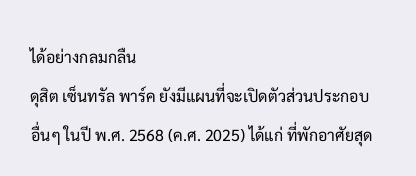ได้อย่างกลมกลืน
ดุสิต เซ็นทรัล พาร์ค ยังมีแผนที่จะเปิดตัวส่วนประกอบอื่นๆ ในปี พ.ศ. 2568 (ค.ศ. 2025) ได้แก่ ที่พักอาศัยสุด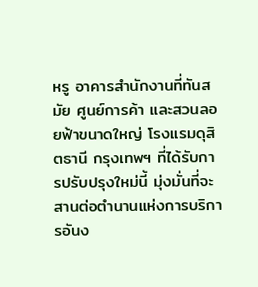หรู อาคารสำนักงานที่ทันสมัย ศูนย์การค้า และสวนลอยฟ้าขนาดใหญ่ โรงแรมดุสิตธานี กรุงเทพฯ ที่ได้รับการปรับปรุงใหม่นี้ มุ่งมั่นที่จะสานต่อตำนานแห่งการบริการอันง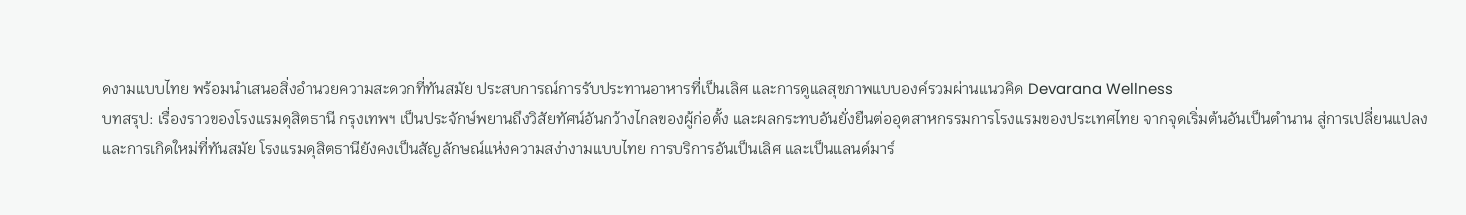ดงามแบบไทย พร้อมนำเสนอสิ่งอำนวยความสะดวกที่ทันสมัย ประสบการณ์การรับประทานอาหารที่เป็นเลิศ และการดูแลสุขภาพแบบองค์รวมผ่านแนวคิด Devarana Wellness
บทสรุป: เรื่องราวของโรงแรมดุสิตธานี กรุงเทพฯ เป็นประจักษ์พยานถึงวิสัยทัศน์อันกว้างไกลของผู้ก่อตั้ง และผลกระทบอันยั่งยืนต่ออุตสาหกรรมการโรงแรมของประเทศไทย จากจุดเริ่มต้นอันเป็นตำนาน สู่การเปลี่ยนแปลงและการเกิดใหม่ที่ทันสมัย โรงแรมดุสิตธานียังคงเป็นสัญลักษณ์แห่งความสง่างามแบบไทย การบริการอันเป็นเลิศ และเป็นแลนด์มาร์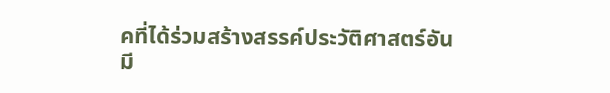คที่ได้ร่วมสร้างสรรค์ประวัติศาสตร์อันมี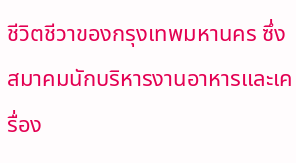ชีวิตชีวาของกรุงเทพมหานคร ซึ่งสมาคมนักบริหารงานอาหารและเครื่อง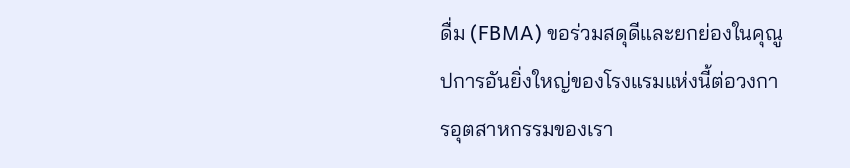ดื่ม (FBMA) ขอร่วมสดุดีและยกย่องในคุณูปการอันยิ่งใหญ่ของโรงแรมแห่งนี้ต่อวงการอุตสาหกรรมของเรา